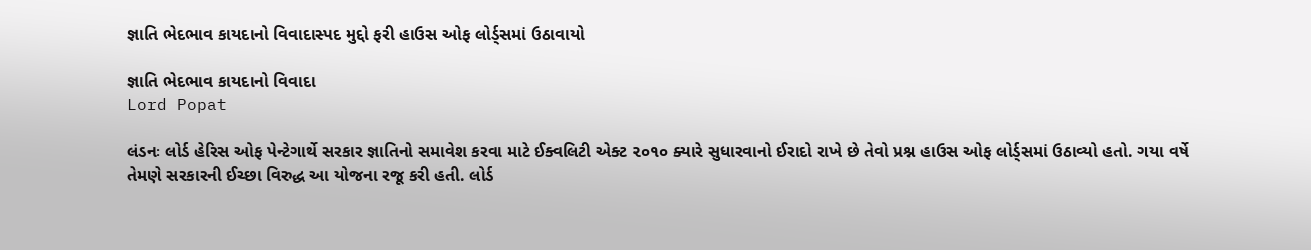જ્ઞાતિ ભેદભાવ કાયદાનો વિવાદાસ્પદ મુદ્દો ફરી હાઉસ ઓફ લોર્ડ્સમાં ઉઠાવાયો

જ્ઞાતિ ભેદભાવ કાયદાનો વિવાદા
Lord Popat

લંડનઃ લોર્ડ હેરિસ ઓફ પેન્ટેગાર્થે સરકાર જ્ઞાતિનો સમાવેશ કરવા માટે ઈક્વલિટી એક્ટ ૨૦૧૦ ક્યારે સુધારવાનો ઈરાદો રાખે છે તેવો પ્રશ્ન હાઉસ ઓફ લોર્ડ્સમાં ઉઠાવ્યો હતો. ગયા વર્ષે તેમણે સરકારની ઈચ્છા વિરુદ્ધ આ યોજના રજૂ કરી હતી. લોર્ડ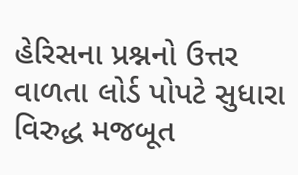હેરિસના પ્રશ્નનો ઉત્તર વાળતા લોર્ડ પોપટે સુધારા વિરુદ્ધ મજબૂત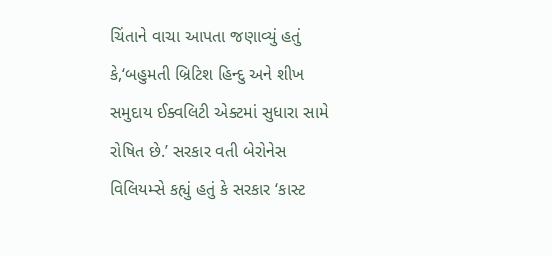ચિંતાને વાચા આપતા જણાવ્યું હતું કે,‘બહુમતી બ્રિટિશ હિન્દુ અને શીખ સમુદાય ઈક્વલિટી એક્ટમાં સુધારા સામે રોષિત છે.’ સરકાર વતી બેરોનેસ વિલિયમ્સે કહ્યું હતું કે સરકાર ‘કાસ્ટ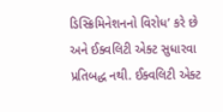ડિસ્ક્રિમિનેશનનો વિરોધ’ કરે છે અને ઈક્વલિટી એક્ટ સુધારવા પ્રતિબદ્ધ નથી. ઈક્વલિટી એક્ટ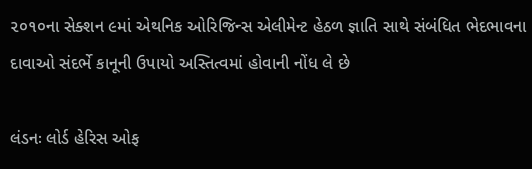૨૦૧૦ના સેક્શન ૯માં એથનિક ઓરિજિન્સ એલીમેન્ટ હેઠળ જ્ઞાતિ સાથે સંબંધિત ભેદભાવના દાવાઓ સંદર્ભે કાનૂની ઉપાયો અસ્તિત્વમાં હોવાની નોંધ લે છે

લંડનઃ લોર્ડ હેરિસ ઓફ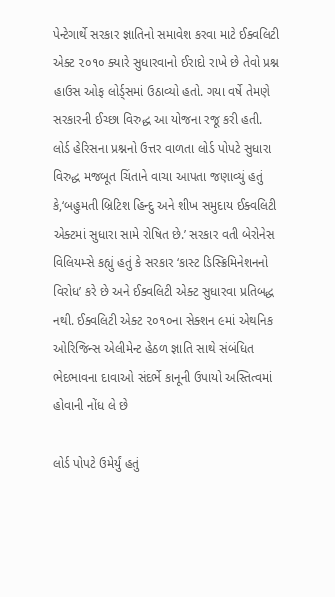પેન્ટેગાર્થે સરકાર જ્ઞાતિનો સમાવેશ કરવા માટે ઈક્વલિટી એક્ટ ૨૦૧૦ ક્યારે સુધારવાનો ઈરાદો રાખે છે તેવો પ્રશ્ન હાઉસ ઓફ લોર્ડ્સમાં ઉઠાવ્યો હતો. ગયા વર્ષે તેમણે સરકારની ઈચ્છા વિરુદ્ધ આ યોજના રજૂ કરી હતી. લોર્ડ હેરિસના પ્રશ્નનો ઉત્તર વાળતા લોર્ડ પોપટે સુધારા વિરુદ્ધ મજબૂત ચિંતાને વાચા આપતા જણાવ્યું હતું કે,‘બહુમતી બ્રિટિશ હિન્દુ અને શીખ સમુદાય ઈક્વલિટી એક્ટમાં સુધારા સામે રોષિત છે.’ સરકાર વતી બેરોનેસ વિલિયમ્સે કહ્યું હતું કે સરકાર ‘કાસ્ટ ડિસ્ક્રિમિનેશનનો વિરોધ’ કરે છે અને ઈક્વલિટી એક્ટ સુધારવા પ્રતિબદ્ધ નથી. ઈક્વલિટી એક્ટ ૨૦૧૦ના સેક્શન ૯માં એથનિક ઓરિજિન્સ એલીમેન્ટ હેઠળ જ્ઞાતિ સાથે સંબંધિત ભેદભાવના દાવાઓ સંદર્ભે કાનૂની ઉપાયો અસ્તિત્વમાં હોવાની નોંધ લે છે

લોર્ડ પોપટે ઉમેર્યું હતું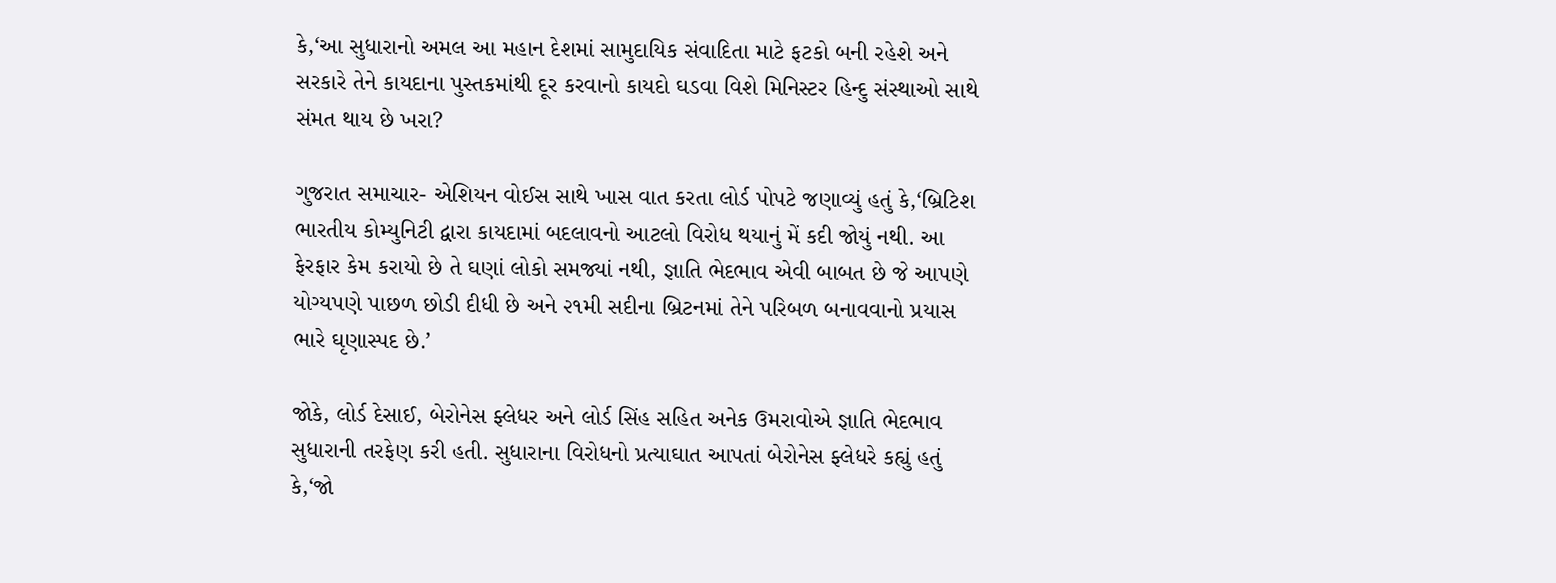કે,‘આ સુધારાનો અમલ આ મહાન દેશમાં સામુદાયિક સંવાદિતા માટે ફટકો બની રહેશે અને સરકારે તેને કાયદાના પુસ્તકમાંથી દૂર કરવાનો કાયદો ઘડવા વિશે મિનિસ્ટર હિન્દુ સંસ્થાઓ સાથે સંમત થાય છે ખરા?

ગુજરાત સમાચાર- એશિયન વોઈસ સાથે ખાસ વાત કરતા લોર્ડ પોપટે જણાવ્યું હતું કે,‘બ્રિટિશ ભારતીય કોમ્યુનિટી દ્વારા કાયદામાં બદલાવનો આટલો વિરોધ થયાનું મેં કદી જોયું નથી. આ ફેરફાર કેમ કરાયો છે તે ઘણાં લોકો સમજ્યાં નથી, જ્ઞાતિ ભેદભાવ એવી બાબત છે જે આપણે યોગ્યપણે પાછળ છોડી દીધી છે અને ૨૧મી સદીના બ્રિટનમાં તેને પરિબળ બનાવવાનો પ્રયાસ ભારે ઘૃણાસ્પદ છે.’

જોકે, લોર્ડ દેસાઈ, બેરોનેસ ફ્લેધર અને લોર્ડ સિંહ સહિત અનેક ઉમરાવોએ જ્ઞાતિ ભેદભાવ સુધારાની તરફેણ કરી હતી. સુધારાના વિરોધનો પ્રત્યાઘાત આપતાં બેરોનેસ ફ્લેધરે કહ્યું હતું કે,‘જો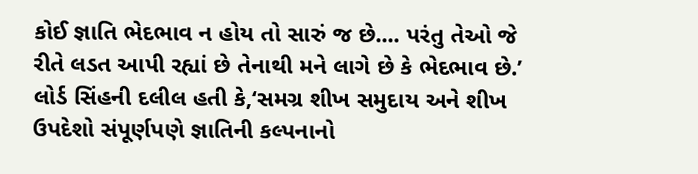કોઈ જ્ઞાતિ ભેદભાવ ન હોય તો સારું જ છે.... પરંતુ તેઓ જે રીતે લડત આપી રહ્યાં છે તેનાથી મને લાગે છે કે ભેદભાવ છે.’ લોર્ડ સિંહની દલીલ હતી કે,‘સમગ્ર શીખ સમુદાય અને શીખ ઉપદેશો સંપૂર્ણપણે જ્ઞાતિની કલ્પનાનો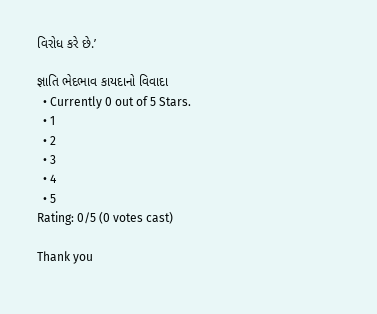વિરોધ કરે છે.’

જ્ઞાતિ ભેદભાવ કાયદાનો વિવાદા
  • Currently 0 out of 5 Stars.
  • 1
  • 2
  • 3
  • 4
  • 5
Rating: 0/5 (0 votes cast)

Thank you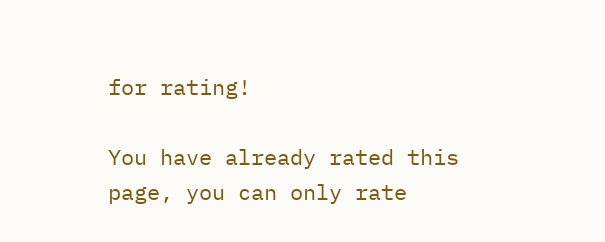for rating!

You have already rated this page, you can only rate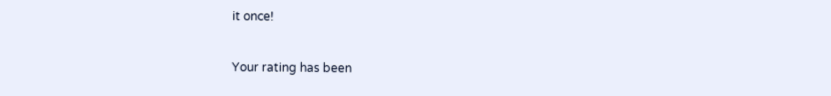it once!

Your rating has been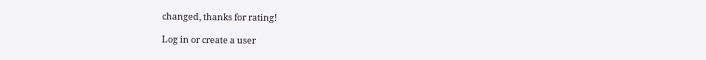changed, thanks for rating!

Log in or create a user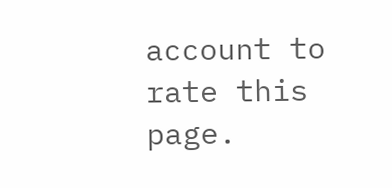account to rate this page.